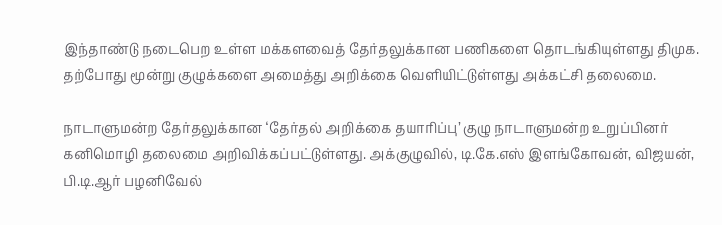இந்தாண்டு நடைபெற உள்ள மக்களவைத் தேர்தலுக்கான பணிகளை தொடங்கியுள்ளது திமுக. தற்போது மூன்று குழுக்களை அமைத்து அறிக்கை வெளியிட்டுள்ளது அக்கட்சி தலைமை.

நாடாளுமன்ற தேர்தலுக்கான ‘தேர்தல் அறிக்கை தயாரிப்பு’ குழு நாடாளுமன்ற உறுப்பினர் கனிமொழி தலைமை அறிவிக்கப்பட்டுள்ளது. அக்குழுவில், டி.கே.எஸ் இளங்கோவன், விஜயன், பி.டி.ஆர் பழனிவேல்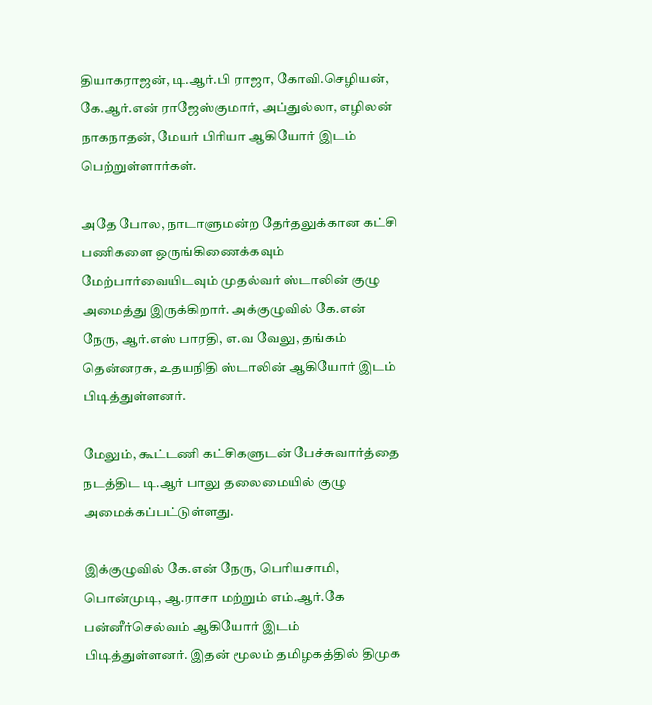தியாகராஜன், டி.ஆர்.பி ராஜா, கோவி.செழியன், கே.ஆர்.என் ராஜேஸ்குமார், அப்துல்லா, எழிலன் நாகநாதன், மேயர் பிரியா ஆகியோர் இடம் பெற்றுள்ளார்கள்.

அதே போல, நாடாளுமன்ற தேர்தலுக்கான கட்சி பணிகளை ஒருங்கிணைக்கவும் மேற்பார்வையிடவும் முதல்வர் ஸ்டாலின் குழு அமைத்து இருக்கிறார். அக்குழுவில் கே.என் நேரு, ஆர்.எஸ் பாரதி, எ.வ வேலு, தங்கம் தென்னரசு, உதயநிதி ஸ்டாலின் ஆகியோர் இடம் பிடித்துள்ளனர்.

மேலும், கூட்டணி கட்சிகளுடன் பேச்சுவார்த்தை நடத்திட டி.ஆர் பாலு தலைமையில் குழு அமைக்கப்பட்டுள்ளது.

இக்குழுவில் கே.என் நேரு, பெரியசாமி, பொன்முடி, ஆ.ராசா மற்றும் எம்.ஆர்.கே பன்னீர்செல்வம் ஆகியோர் இடம் பிடித்துள்ளனர். இதன் மூலம் தமிழகத்தில் திமுக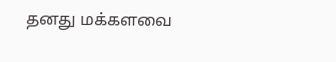தனது மக்களவை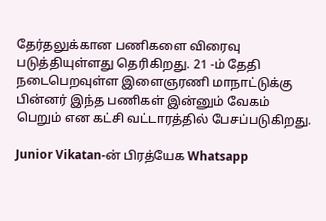தேர்தலுக்கான பணிகளை விரைவு படுத்தியுள்ளது தெரிகிறது. 21 -ம் தேதி நடைபெறவுள்ள இளைஞரணி மாநாட்டுக்கு பின்னர் இந்த பணிகள் இன்னும் வேகம் பெறும் என கட்சி வட்டாரத்தில் பேசப்படுகிறது.

Junior Vikatan-ன் பிரத்யேக Whatsapp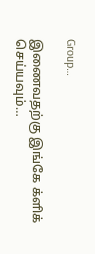Group…

இணைவதற்கு இங்கே க்ளிக் செய்யவும்…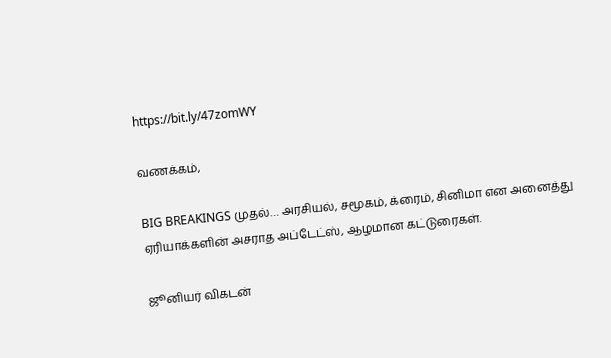https://bit.ly/47zomWY

வணக்கம்,

BIG BREAKINGS முதல்… அரசியல், சமூகம், க்ரைம், சினிமா என அனைத்து ஏரியாக்களின் அசராத அப்டேட்ஸ், ஆழமான கட்டுரைகள்.

ஜூனியர் விகடன்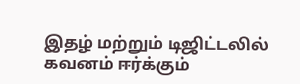இதழ் மற்றும் டிஜிட்டலில் கவனம் ஈர்க்கும்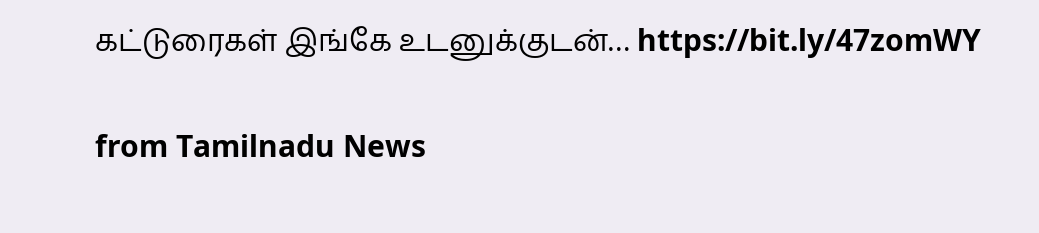கட்டுரைகள் இங்கே உடனுக்குடன்… https://bit.ly/47zomWY

from Tamilnadu News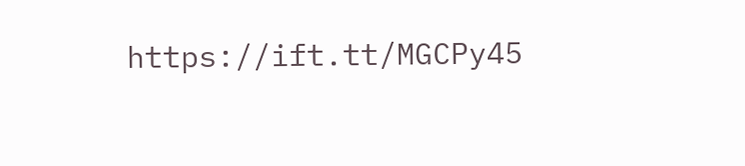https://ift.tt/MGCPy45